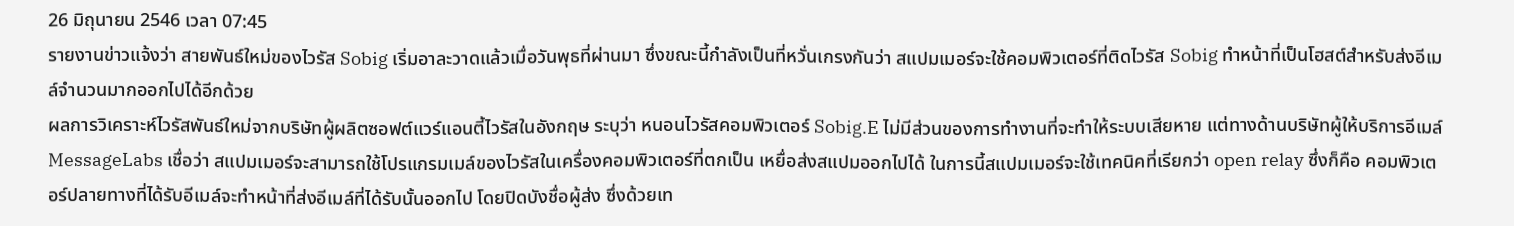26 มิถุนายน 2546 เวลา 07:45
รายงานข่าวแจ้งว่า สายพันธ์ใหม่ของไวรัส Sobig เริ่มอาละวาดแล้วเมื่อวันพุธที่ผ่านมา ซึ่งขณะนี้กำลังเป็นที่หวั่นเกรงกันว่า สแปมเมอร์จะใช้คอมพิวเตอร์ที่ติดไวรัส Sobig ทำหน้าที่เป็นโฮสต์สำหรับส่งอีเมล์จำนวนมากออกไปได้อีกด้วย
ผลการวิเคราะห์ไวรัสพันธ์ใหม่จากบริษัทผู้ผลิตซอฟต์แวร์แอนตี้ไวรัสในอังกฤษ ระบุว่า หนอนไวรัสคอมพิวเตอร์ Sobig.E ไม่มีส่วนของการทำงานที่จะทำให้ระบบเสียหาย แต่ทางด้านบริษัทผู้ให้บริการอีเมล์ MessageLabs เชื่อว่า สแปมเมอร์จะสามารถใช้โปรแกรมเมล์ของไวรัสในเครื่องคอมพิวเตอร์ที่ตกเป็น เหยื่อส่งสแปมออกไปได้ ในการนี้สแปมเมอร์จะใช้เทคนิคที่เรียกว่า open relay ซึ่งก็คือ คอมพิวเตอร์ปลายทางที่ได้รับอีเมล์จะทำหน้าที่ส่งอีเมล์ที่ได้รับนั้นออกไป โดยปิดบังชื่อผู้ส่ง ซึ่งด้วยเท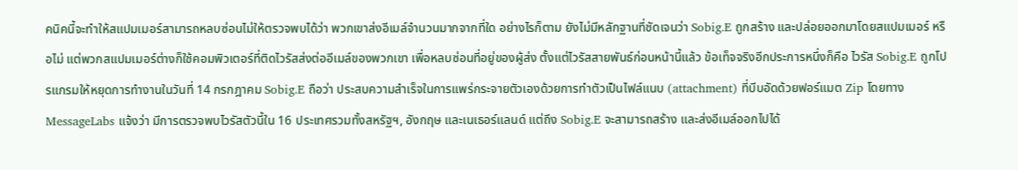คนิคนี้จะทำให้สแปมเมอร์สามารถหลบซ่อนไม่ให้ตรวจพบได้ว่า พวกเขาส่งอีเมล์จำนวนมากจากที่ใด อย่างไรก็ตาม ยังไม่มีหลักฐานที่ชัดเจนว่า Sobig.E ถูกสร้าง และปล่อยออกมาโดยสแปมเมอร์ หรือไม่ แต่พวกสแปมเมอร์ต่างก็ใช้คอมพิวเตอร์ที่ติดไวรัสส่งต่ออีเมล์ของพวกเขา เพื่อหลบซ่อนที่อยู่ของผู้ส่ง ตั้งแต่ไวรัสสายพันธ์ก่อนหน้านี้แล้ว ข้อเท็จจริงอีกประการหนึ่งก็คือ ไวรัส Sobig.E ถูกโปรแกรมให้หยุดการทำงานในวันที่ 14 กรกฎาคม Sobig.E ถือว่า ประสบความสำเร็จในการแพร่กระจายตัวเองด้วยการทำตัวเป็นไฟล์แนบ (attachment) ที่บีบอัดด้วยฟอร์แมต Zip โดยทาง MessageLabs แจ้งว่า มีการตรวจพบไวรัสตัวนี้ใน 16 ประเทศรวมทั้งสหรัฐฯ, อังกฤษ และเนเธอร์แลนด์ แต่ถึง Sobig.E จะสามารถสร้าง และส่งอีเมล์ออกไปได้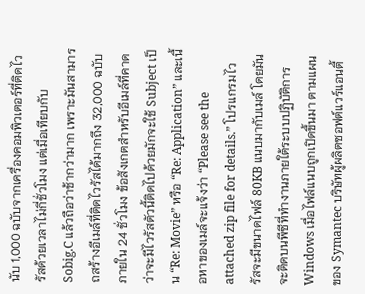นับ 1,000 ฉบับจากเครื่องคอมพิวเตอร์ที่ติดไวรัสด้วยเวลาไม่กี่ชั่วโมง แต่เมื่อเทียบกับ Sobig.C แล้วถือว่าช้ากว่ามาก เพราะมันสามารถสร้างอีเมล์ที่ติดไวรัสได้มากถึง 32,000 ฉบับภายใน 24 ชั่วโมง ข้อสังเกตสำหรับอีเมล์ที่คาดว่าจะมีไวรัสตัวนี้ติดไปด้วยมักจะใช้ Subject เป็น “Re: Movie” หรือ “Re: Application” และเนื้อหาของเมล์จะแจ้งว่า “Please see the attached zip file for details.” โปรแกรมไวรัสจะมีขนาดไฟล์ 80KB แนบมากับเมล์ โดยมันจะติดบนพีซีที่ทำงานภายใต้ระบบปฏิบัติการ Windows เมื่อไฟล์แนบถูกเปิดขึ้นมา ตามแผนของ Symantec บริษัทผู้ผลิตซอฟต์แวร์แอนตี้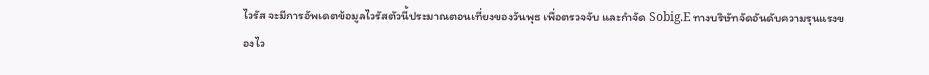ไวรัส จะมีการอัพเดตข้อมูลไวรัสตัวนี้ประมาณตอนเที่ยงของวันพุธ เพื่อตรวจจับ และกำจัด Sobig.E ทางบริษัทจัดอันดับความรุนแรงของไว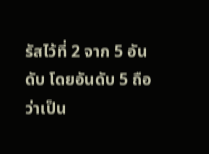รัสไว้ที่ 2 จาก 5 อันดับ โดยอันดับ 5 ถือว่าเป็น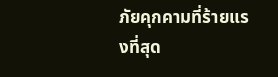ภัยคุกคามที่ร้ายแรงที่สุด